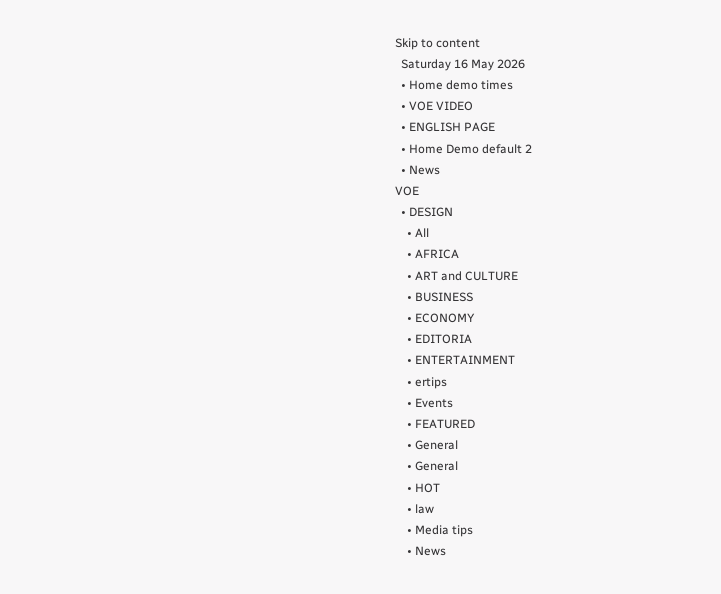Skip to content
  Saturday 16 May 2026
  • Home demo times
  • VOE VIDEO
  • ENGLISH PAGE
  • Home Demo default 2
  • News
VOE
  • DESIGN
    • All
    • AFRICA
    • ART and CULTURE
    • BUSINESS
    • ECONOMY
    • EDITORIA
    • ENTERTAINMENT
    • ertips
    • Events
    • FEATURED
    • General
    • General
    • HOT
    • law
    • Media tips
    • News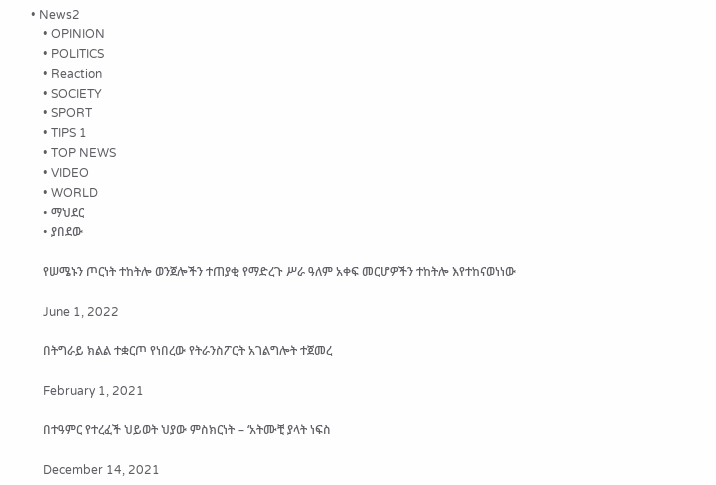• News2
    • OPINION
    • POLITICS
    • Reaction
    • SOCIETY
    • SPORT
    • TIPS 1
    • TOP NEWS
    • VIDEO
    • WORLD
    • ማህደር
    • ያበደው

    የሠሜኑን ጦርነት ተከትሎ ወንጀሎችን ተጠያቂ የማድረጉ ሥራ ዓለም አቀፍ መርሆዎችን ተከትሎ እየተከናወነነው

    June 1, 2022

    በትግራይ ክልል ተቋርጦ የነበረው የትራንስፖርት አገልግሎት ተጀመረ

    February 1, 2021

    በተዓምር የተረፈች ህይወት ህያው ምስክርነት – ‘አትሙቺ ያላት ነፍስ

    December 14, 2021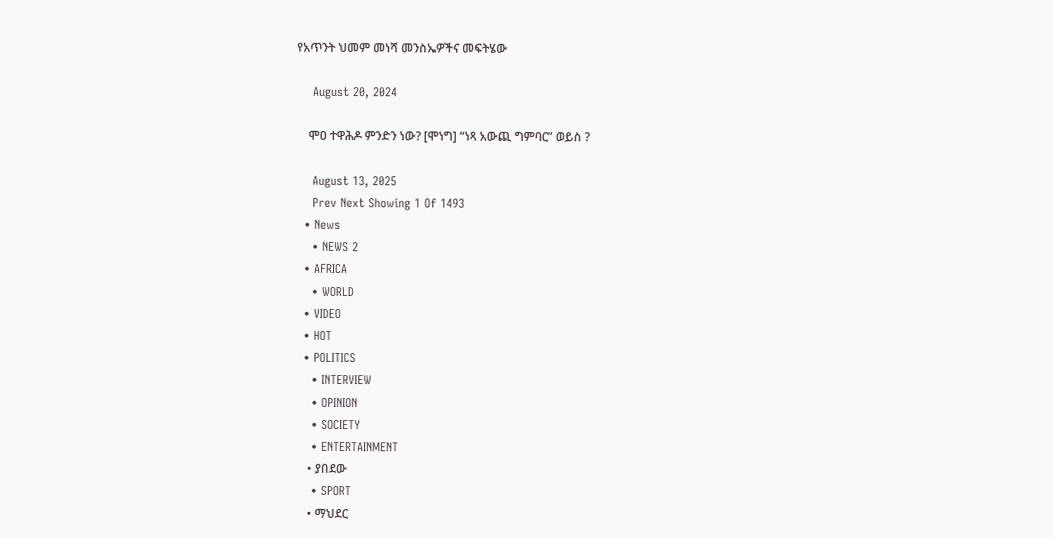የአጥንት ህመም መነሻ መንስኤዎችና መፍትሄው

    August 20, 2024

    ሞዐ ተዋሕዶ ምንድን ነው? [ሞነግ] “ነጻ አውጪ ግምባር” ወይስ ?

    August 13, 2025
    Prev Next Showing 1 Of 1493
  • News
    • NEWS 2
  • AFRICA
    • WORLD
  • VIDEO
  • HOT
  • POLITICS
    • INTERVIEW
    • OPINION
    • SOCIETY
    • ENTERTAINMENT
    • ያበደው
    • SPORT
    • ማህደር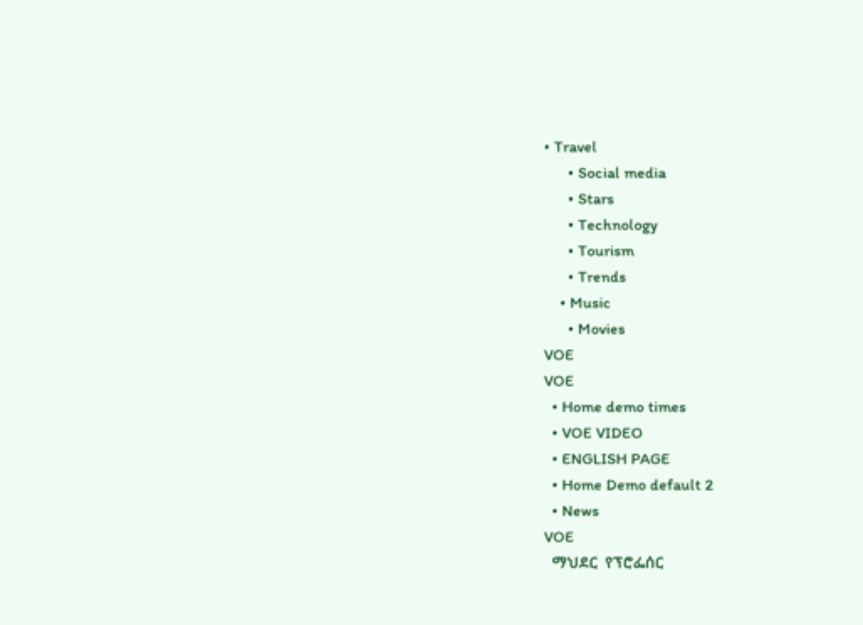• Travel
      • Social media
      • Stars
      • Technology
      • Tourism
      • Trends
    • Music
      • Movies
VOE
VOE
  • Home demo times
  • VOE VIDEO
  • ENGLISH PAGE
  • Home Demo default 2
  • News
VOE
  ማህደር  የፕሮፌሰር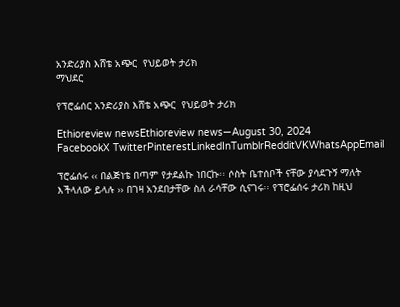አንድሪያስ እሸቴ አጭር  የህይወት ታሪክ
ማህደር

የፕሮፌሰር አንድሪያስ እሸቴ አጭር  የህይወት ታሪክ

Ethioreview newsEthioreview news—August 30, 2024
FacebookX TwitterPinterestLinkedInTumblrRedditVKWhatsAppEmail

ፕሮፌሰሩ ‹‹ በልጅነቴ በጣም የታደልኩ ነበርኩ፡፡ ሶስት ቤተሰቦች ናቸው ያሳደጉኝ ማለት እችላለው ይላሉ ›› በገዛ አንደበታቸው ስለ ራሳቸው ሲናገሩ፡፡ የፕሮፌሰሩ ታሪክ ከዚህ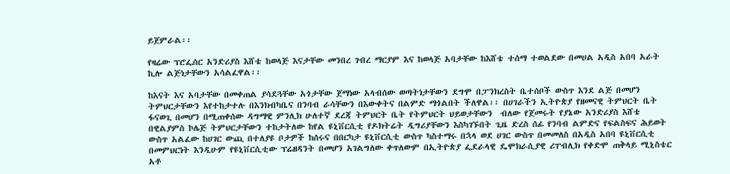ይጀምራል፡፡

የዛሬው ፕሮፌሰር አንድሪያስ እሸቴ ከወላጅ እናታቸው መንበረ ገብረ ማርያም እና ከወላጅ አባታቸው ከእሸቴ ተሰማ ተወልደው በመሀል አዲስ አበባ አራት ኪሎ ልጅነታቸውን አሳልፈዋል፡፡

ከእናት እና አባታቸው በመቀጠል ያሳደጓቸው አጎታቸው ጀማነው አላብሰው ወጣትነታቸውን ደግሞ በፓንክረስት ቤተሰቦች ውስጥ እንደ ልጅ በመሆን ትምህርታቸውን እየተከታተሉ በእንክብካቤና በንባብ ራሳቸውን በእውቀትና በልምድ ማጎልበት ችለዋል፡፡ በሀገራችን ኢትዮጵያ የዘመናዊ ትምህርት ቤት ፋናወጊ በመሆን በሚጠቀሰው ዳግማዊ ምንሊክ ሁለተኛ ደረጃ ትምህርት ቤት የትምህርት ህይወታቸውን  ብለው የጀመሩት የያኔው አንድሪያስ እሸቴ በዊልያምስ ኮሌጅ ትምህርታቸውን ተከታትለው ከየል ዩኒቨርሲቲ የዶክትሬት ዲግሪያቸውን እስካገኙበት ጊዜ ድረስ ሰፊ የንባብ ልምድና የፍልስፍና ሕይወት ውስጥ አልፈው ከሀገር ውጪ በተለያዩ ቦታዎች ከሰሩና በበርካታ ዩኒቨርሲቲ ውስጥ ካስተማሩ በኋላ ወደ ሀገር ውስጥ በመመለስ በአዲስ አበባ ዩኒቨርሲቲ በመምህርነት እንዲሁም የዩኒቨርሲቲው ፕሬዘዳንት በመሆን አገልግለው ቀጥለውም በኢትዮጵያ ፌደራላዊ ዴሞክራሲያዊ ሪፐብሊክ የቀድሞ ጠቅላይ ሚኒስቴር አቶ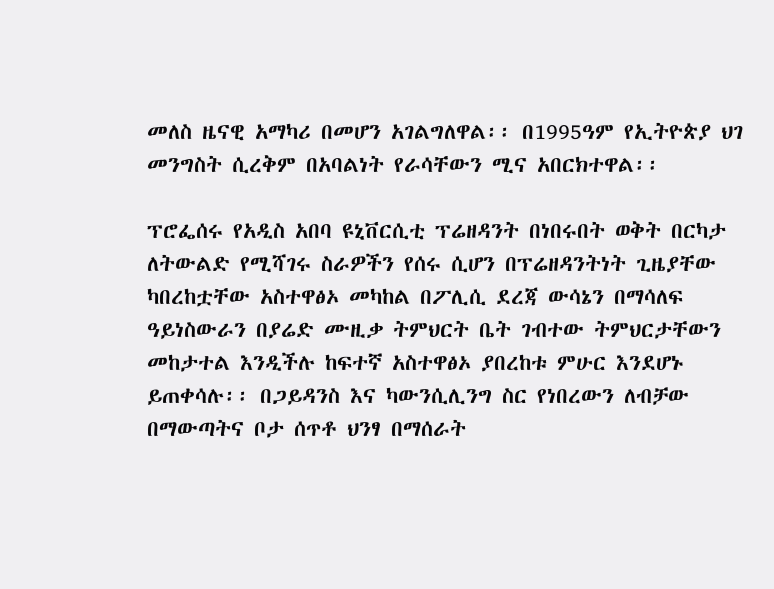መለስ ዜናዊ አማካሪ በመሆን አገልግለዋል፡፡ በ1995ዓም የኢትዮጵያ ህገ መንግስት ሲረቅም በአባልነት የራሳቸውን ሚና አበርክተዋል፡፡

ፕሮፌሰሩ የአዲስ አበባ ዩኒቨርሲቲ ፕሬዘዳንት በነበሩበት ወቅት በርካታ ለትውልድ የሚሻገሩ ስራዎችን የሰሩ ሲሆን በፕሬዘዳንትነት ጊዜያቸው ካበረከቷቸው አስተዋፅኦ መካከል በፖሊሲ ደረጃ ውሳኔን በማሳለፍ ዓይነስውራን በያሬድ ሙዚቃ ትምህርት ቤት ገብተው ትምህርታቸውን መከታተል እንዲችሉ ከፍተኛ አስተዋፅኦ ያበረከቱ ምሁር እንደሆኑ ይጠቀሳሉ፡፡ በጋይዳንስ እና ካውንሲሊንግ ስር የነበረውን ለብቻው በማውጣትና ቦታ ሰጥቶ ህንፃ በማሰራት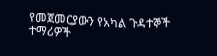የመጀመርያውን የአካል ጉዳተኞች ተማሪዎች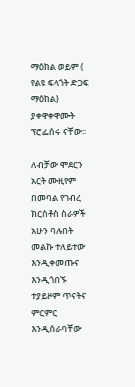ማዕከል ወይም ( የልዩ ፍላጎት ድጋፍ ማዕከል) ያቀዋቀዋሙት ፕሮፌሰሩ ናቸው፡፡

ለብቻው ሞደርን አርት ሙዚየም በመባል የገብረ ክርስቶስ ስራዎች አሁን ባሉበት መልኩ ተለይተው እንዲቀመጡና እንዲጎበኙ ተያይዞም ጥናትና ምርምር እንዲሰራባቸው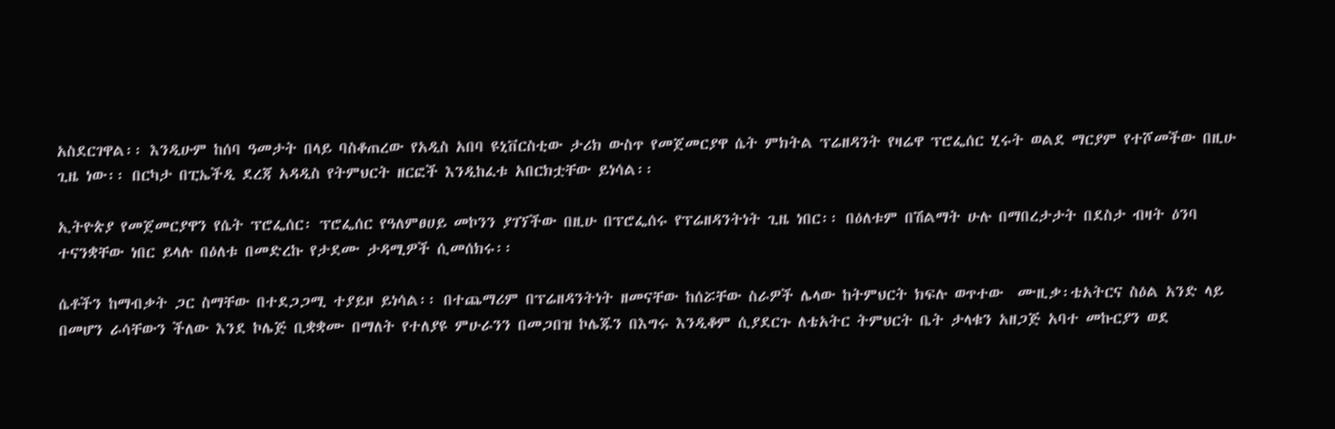አስደርገዋል፡፡ እንዲሁም ከሰባ ዓመታት በላይ ባስቆጠረው የአዲስ አበባ ዩኒቨርስቲው ታሪክ ውስጥ የመጀመርያዋ ሴት ምክትል ፕሬዘዳንት የዛሬዋ ፕሮፌሰር ሂሩት ወልደ ማርያም የተሾመችው በዚሁ ጊዜ ነው፡፡ በርካታ በፒኤችዲ ደረጃ አዳዲስ የትምህርት ዘርፎች እንዲከፈቱ አበርክቷቸው ይነሳል፡፡

ኢትዮጵያ የመጀመርያዋን የሴት ፕሮፌሰር፡ ፕሮፌሰር የዓለምፀሀይ መኮንን ያገኘችው በዚሁ በፕሮፌሰሩ የፕሬዘዳንትነት ጊዜ ነበር፡፡ በዕለቱም በሽልማት ሁሉ በማበረታታት በደስታ ብዛት ዕንባ ተናንቋቸው ነበር ይላሉ በዕለቱ በመድረኩ የታደሙ ታዳሚዎች ሲመሰክሩ፡፡

ሴቶችን ከማብቃት ጋር ስማቸው በተደጋጋሚ ተያይዞ ይነሳል፡፡ በተጨማሪም በፕሬዘዳንትነት ዘመናቸው ከሰሯቸው ስራዎች ሌላው ከትምህርት ክፍሉ ወጥተው  ሙዚቃ፡ቴአትርና ስዕል አንድ ላይ በመሆን ራሳቸውን ችለው እንደ ኮሌጅ ቢቋቋሙ በማለት የተለያዩ ምሁራንን በመጋበዝ ኮሌጁን በእግሩ እንዲቆም ሲያደርጉ ለቴአትር ትምህርት ቤት ታላቁን አዘጋጅ አባተ መኩርያን ወደ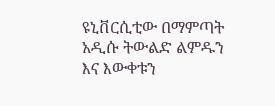ዩኒቨርሲቲው በማምጣት አዲሱ ትውልድ ልምዱን እና እውቀቱን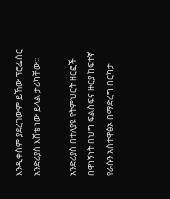እንዲቀስም ያደረገውም ይኸው ፕሮፌሰር አንድሪያስ እሸቴ ነው ይላል ታሪካቸው፡፡

አንድሪያስ በተለያዩ የትምህርት ዘርፎች በዋነኝነት በህግ ፍልስፍና ዙርያ ከፍተኛ የራሱን አስተዋፅኦ በማድረግ በርካታ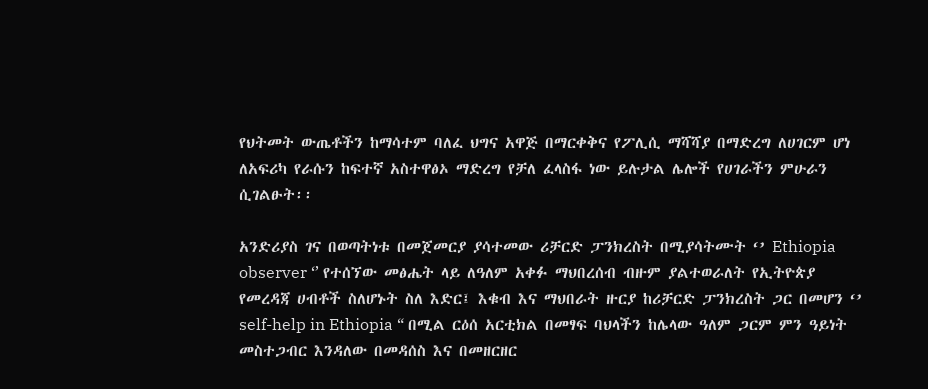የህትመት ውጤቶችን ከማሳተም ባለፈ ህግና አዋጅ በማርቀቅና የፖሊሲ ማሻሻያ በማድረግ ለሀገርም ሆነ ለአፍሪካ የራሱን ከፍተኛ አስተዋፅኦ ማድረግ የቻለ ፈላስፋ ነው ይሉታል ሌሎች የሀገራችን ምሁራን ሲገልፁት፡፡

አንድሪያስ ገና በወጣትነቱ በመጀመርያ ያሳተመው ሪቻርድ ፓንክረስት በሚያሳትሙት ‘’ Ethiopia observer ‘’ የተሰኘው መፅሔት ላይ ለዓለም አቀፉ ማህበረሰብ ብዙም ያልተወራለት የኢትዮጵያ የመረዳጃ ሀብቶች ስለሆኑት ስለ እድር፤ እቁብ እና ማህበራት ዙርያ ከሪቻርድ ፓንክረስት ጋር በመሆን ‘’ self-help in Ethiopia “ በሚል ርዕሰ አርቲክል በመፃፍ ባህላችን ከሌላው ዓለም ጋርም ምን ዓይነት መስተጋብር እንዳለው በመዳሰስ እና በመዘርዘር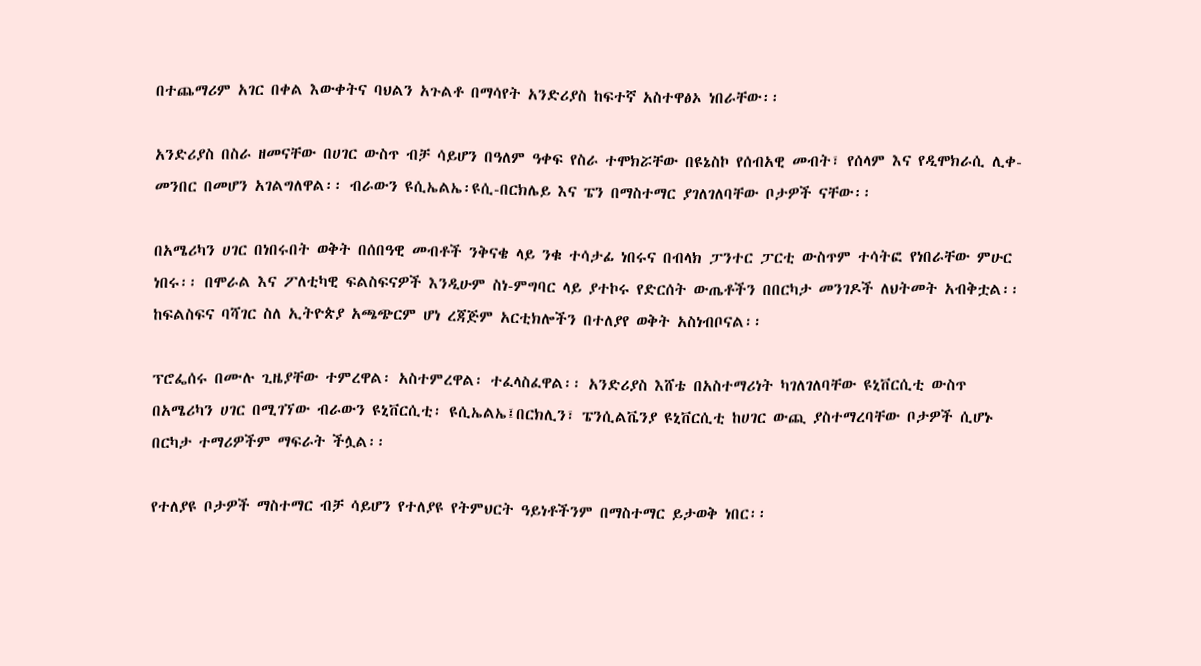በተጨማሪም አገር በቀል እውቀትና ባህልን አጉልቶ በማሳየት አንድሪያስ ከፍተኛ አስተዋፅኦ ነበራቸው፡፡

አንድሪያስ በስራ ዘመናቸው በሀገር ውስጥ ብቻ ሳይሆን በዓለም ዓቀፍ የስራ ተሞክሯቸው በዩኔስኮ የሰብአዊ መብት፣ የሰላም እና የዲሞክራሲ ሊቀ-መንበር በመሆን አገልግለዋል፡፡ ብራውን ዩሲኤልኤ፡ዩሲ-በርክሌይ እና ፔን በማስተማር ያገለገለባቸው ቦታዎች ናቸው፡፡

በአሜሪካን ሀገር በነበሩበት ወቅት በሰበዓዊ መብቶች ንቅናቄ ላይ ንቁ ተሳታፊ ነበሩና በብላክ ፓንተር ፓርቲ ውስጥም ተሳትፎ የነበራቸው ምሁር ነበሩ፡፡ በሞራል እና ፖለቲካዊ ፍልስፍናዎች እንዲሁም ስነ-ምግባር ላይ ያተኮሩ የድርሰት ውጤቶችን በበርካታ መንገዶች ለህትመት አብቅቷል፡፡ ከፍልስፍና ባሻገር ስለ ኢትዮጵያ አጫጭርም ሆነ ረጃጅም አርቲክሎችን በተለያየ ወቅት አስነብቦናል፡፡

ፕሮፌሰሩ በሙሉ ጊዜያቸው ተምረዋል፡ አስተምረዋል፡ ተፈላስፈዋል፡፡ አንድሪያስ እሸቴ በአስተማሪነት ካገለገለባቸው ዩኒቨርሲቲ ውስጥ በአሜሪካን ሀገር በሚገኘው ብራውን ዩኒቨርሲቲ፡ ዩሲኤልኤ፤በርክሊን፣ ፔንሲልቬንያ ዩኒቨርሲቲ ከሀገር ውጪ ያስተማረባቸው ቦታዎች ሲሆኑ በርካታ ተማሪዎችም ማፍራት ችሏል፡፡

የተለያዩ ቦታዎች ማስተማር ብቻ ሳይሆን የተለያዩ የትምህርት ዓይነቶችንም በማስተማር ይታወቅ ነበር፡፡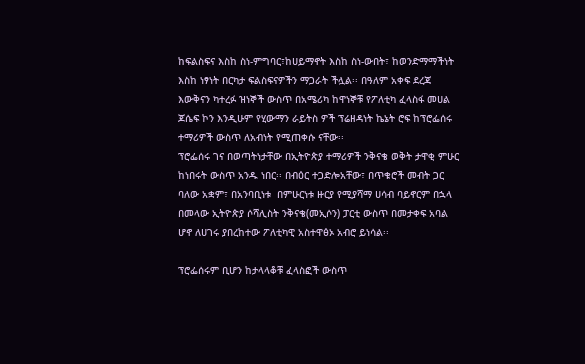ከፍልስፍና እስከ ስነ-ምግባር፣ከሀይማኖት እስከ ስነ-ውበት፣ ከወንድማማችነት እስከ ነፃነት በርካታ ፍልስፍናዎችን ማጋራት ችሏል፡፡ በዓለም አቀፍ ደረጃ እውቅናን ካተረፉ ዝነኞች ውስጥ በአሜሪካ ከዋነኞቹ የፖለቲካ ፈላስፋ መሀል ጆሴፍ ኮን እንዲሁም የሂውማን ራይትስ ዎች ፕሬዘዳነት ኬኔት ሮፍ ከፕሮፌሰሩ ተማሪዎች ውስጥ ለአብነት የሚጠቀሱ ናቸው፡፡
ፕሮፌሰሩ ገና በወጣትነታቸው በኢትዮጵያ ተማሪዎች ንቅናቄ ወቅት ታዋቂ ምሁር ከነበሩት ውስጥ አንዱ ነበር፡፡ በብዕር ተጋድሎአቸው፣ በጥቁሮች መብት ጋር ባለው አቋም፣ በአንባቢነቱ  በምሁርነቱ ዙርያ የሚያሻማ ሀሳብ ባይኖርም በኋላ በመላው ኢትዮጵያ ሶሻሊስት ንቅናቄ(መኢሶን) ፓርቲ ውስጥ በመታቀፍ አባል ሆኖ ለሀገሩ ያበረከተው ፖለቲካዊ አስተዋፅኦ አብሮ ይነሳል፡፡

ፕሮፌሰሩም ቢሆን ከታላላቆቹ ፈላስፎች ውስጥ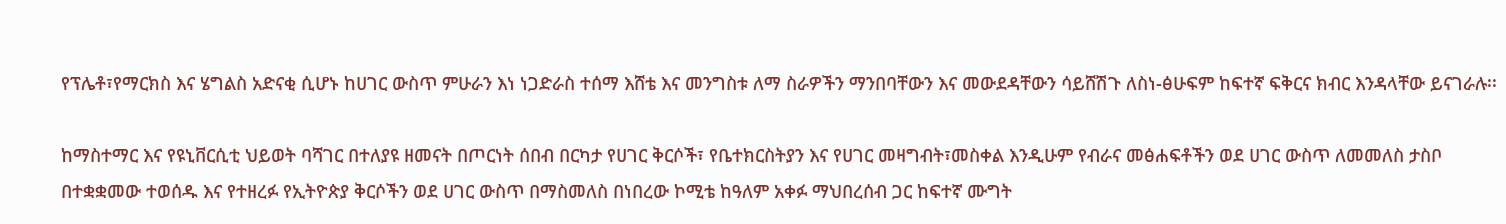የፕሌቶ፣የማርክስ እና ሄግልስ አድናቂ ሲሆኑ ከሀገር ውስጥ ምሁራን እነ ነጋድራስ ተሰማ እሸቴ እና መንግስቱ ለማ ስራዎችን ማንበባቸውን እና መውደዳቸውን ሳይሸሽጉ ለስነ-ፅሁፍም ከፍተኛ ፍቅርና ክብር እንዳላቸው ይናገራሉ፡፡

ከማስተማር እና የዩኒቨርሲቲ ህይወት ባሻገር በተለያዩ ዘመናት በጦርነት ሰበብ በርካታ የሀገር ቅርሶች፣ የቤተክርስትያን እና የሀገር መዛግብት፣መስቀል እንዲሁም የብራና መፅሐፍቶችን ወደ ሀገር ውስጥ ለመመለስ ታስቦ በተቋቋመው ተወሰዱ እና የተዘረፉ የኢትዮጵያ ቅርሶችን ወደ ሀገር ውስጥ በማስመለስ በነበረው ኮሚቴ ከዓለም አቀፉ ማህበረሰብ ጋር ከፍተኛ ሙግት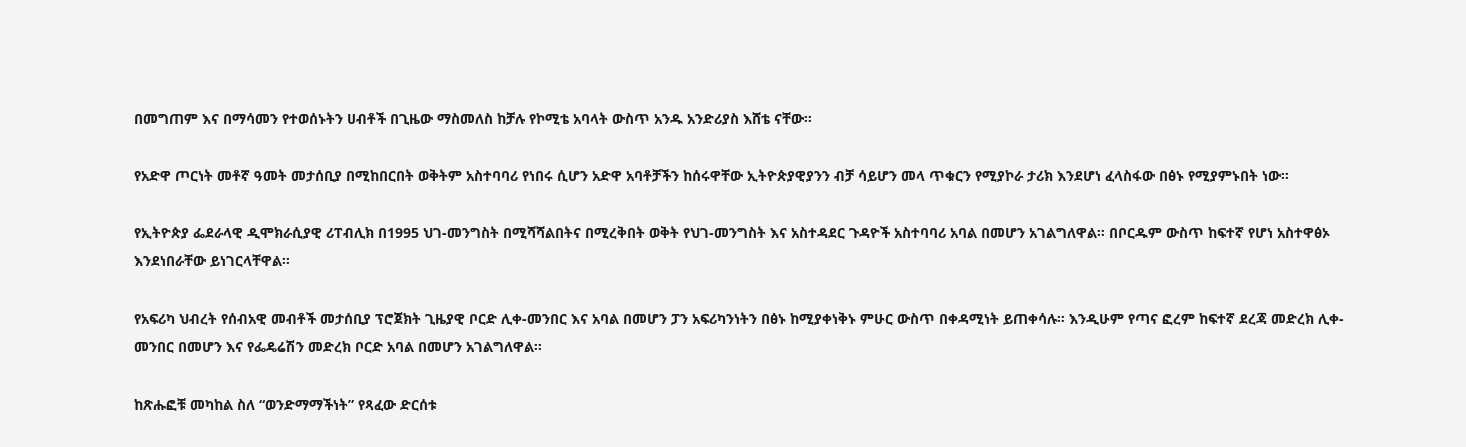በመግጠም እና በማሳመን የተወሰኑትን ሀብቶች በጊዜው ማስመለስ ከቻሉ የኮሚቴ አባላት ውስጥ አንዱ አንድሪያስ እሸቴ ናቸው፡፡

የአድዋ ጦርነት መቶኛ ዓመት መታሰቢያ በሚከበርበት ወቅትም አስተባባሪ የነበሩ ሲሆን አድዋ አባቶቻችን ከሰሩዋቸው ኢትዮጵያዊያንን ብቻ ሳይሆን መላ ጥቁርን የሚያኮራ ታሪክ እንደሆነ ፈላስፋው በፅኑ የሚያምኑበት ነው፡፡

የኢትዮጵያ ፌደራላዊ ዲሞክራሲያዊ ሪፐብሊክ በ1995 ህገ-መንግስት በሚሻሻልበትና በሚረቅበት ወቅት የህገ-መንግስት እና አስተዳደር ጉዳዮች አስተባባሪ አባል በመሆን አገልግለዋል፡፡ በቦርዱም ውስጥ ከፍተኛ የሆነ አስተዋፅኦ እንደነበራቸው ይነገርላቸዋል፡፡

የአፍሪካ ህብረት የሰብአዊ መብቶች መታሰቢያ ፕሮጀክት ጊዜያዊ ቦርድ ሊቀ-መንበር እና አባል በመሆን ፓን አፍሪካንነትን በፅኑ ከሚያቀነቅኑ ምሁር ውስጥ በቀዳሚነት ይጠቀሳሉ፡፡ እንዲሁም የጣና ፎረም ከፍተኛ ደረጃ መድረክ ሊቀ-መንበር በመሆን እና የፌዴሬሽን መድረክ ቦርድ አባል በመሆን አገልግለዋል፡፡

ከጽሑፎቹ መካከል ስለ “ወንድማማችነት” የጻፈው ድርሰቱ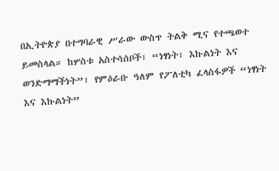በኢትዮጵያ በተግባራዊ ሥራው ውስጥ ትልቅ ሚና የተጫወተ ይመስላል። ከሦስቱ አስተሳሰቦች፣ “ነፃነት፣ እኩልነት እና ወንድማማችነት”፣ የምዕራቡ ዓለም የፖለቲካ ፈላስፋዎች “ነፃነት እና እኩልነት”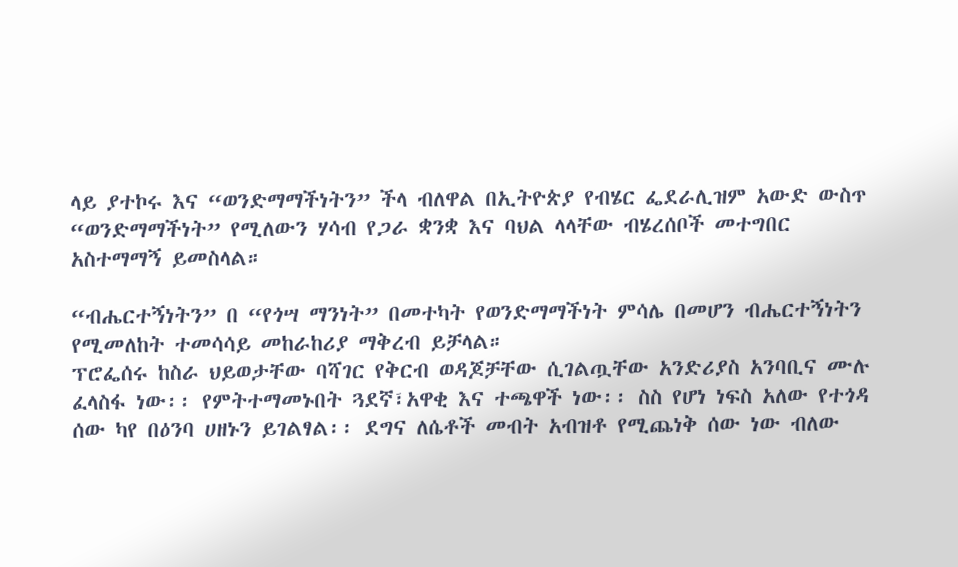ላይ ያተኮሩ እና “ወንድማማችነትን” ችላ ብለዋል በኢትዮጵያ የብሄር ፌደራሊዝም አውድ ውስጥ “ወንድማማችነት” የሚለውን ሃሳብ የጋራ ቋንቋ እና ባህል ላላቸው ብሄረሰቦች መተግበር አስተማማኝ ይመስላል።

“ብሔርተኝነትን” በ “የጎሣ ማንነት” በመተካት የወንድማማችነት ምሳሌ በመሆን ብሔርተኝነትን የሚመለከት ተመሳሳይ መከራከሪያ ማቅረብ ይቻላል።
ፕሮፌሰሩ ከስራ ህይወታቸው ባሻገር የቅርብ ወዳጆቻቸው ሲገልጧቸው አንድሪያስ አንባቢና ሙሉ ፈላስፋ ነው፡፡ የምትተማመኑበት ጓደኛ፣አዋቂ እና ተጫዋች ነው፡፡ ስስ የሆነ ነፍስ አለው የተጎዳ ሰው ካየ በዕንባ ሀዘኑን ይገልፃል፡፡ ደግና ለሴቶች መብት አብዝቶ የሚጨነቅ ሰው ነው ብለው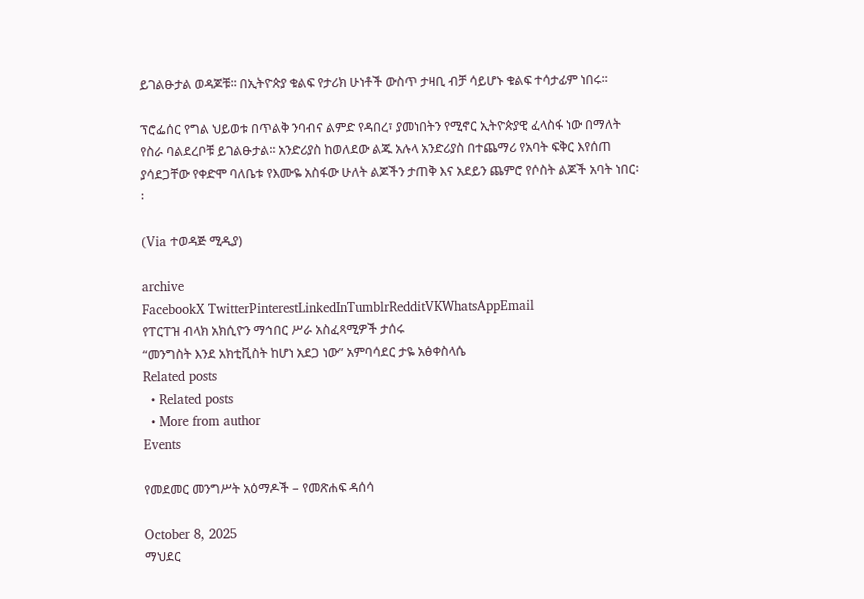ይገልፁታል ወዳጆቹ፡፡ በኢትዮጵያ ቁልፍ የታሪክ ሁነቶች ውስጥ ታዛቢ ብቻ ሳይሆኑ ቁልፍ ተሳታፊም ነበሩ፡፡

ፕሮፌሰር የግል ህይወቱ በጥልቅ ንባብና ልምድ የዳበረ፣ ያመነበትን የሚኖር ኢትዮጵያዊ ፈላስፋ ነው በማለት የስራ ባልደረቦቹ ይገልፁታል፡፡ አንድሪያስ ከወለደው ልጁ አሉላ አንድሪያስ በተጨማሪ የአባት ፍቅር እየሰጠ ያሳደጋቸው የቀድሞ ባለቤቱ የእሙዬ አስፋው ሁለት ልጆችን ታጠቅ እና አደይን ጨምሮ የሶስት ልጆች አባት ነበር፡፡

(Via ተወዳጅ ሚዲያ)

archive
FacebookX TwitterPinterestLinkedInTumblrRedditVKWhatsAppEmail
የፐርፐዝ ብላክ አክሲዮን ማኅበር ሥራ አስፈጻሚዎች ታሰሩ
“መንግስት እንደ አክቲቪስት ከሆነ አደጋ ነው” አምባሳደር ታዬ አፅቀስላሴ
Related posts
  • Related posts
  • More from author
Events

የመደመር መንግሥት አዕማዶች – የመጽሐፍ ዳሰሳ

October 8, 2025
ማህደር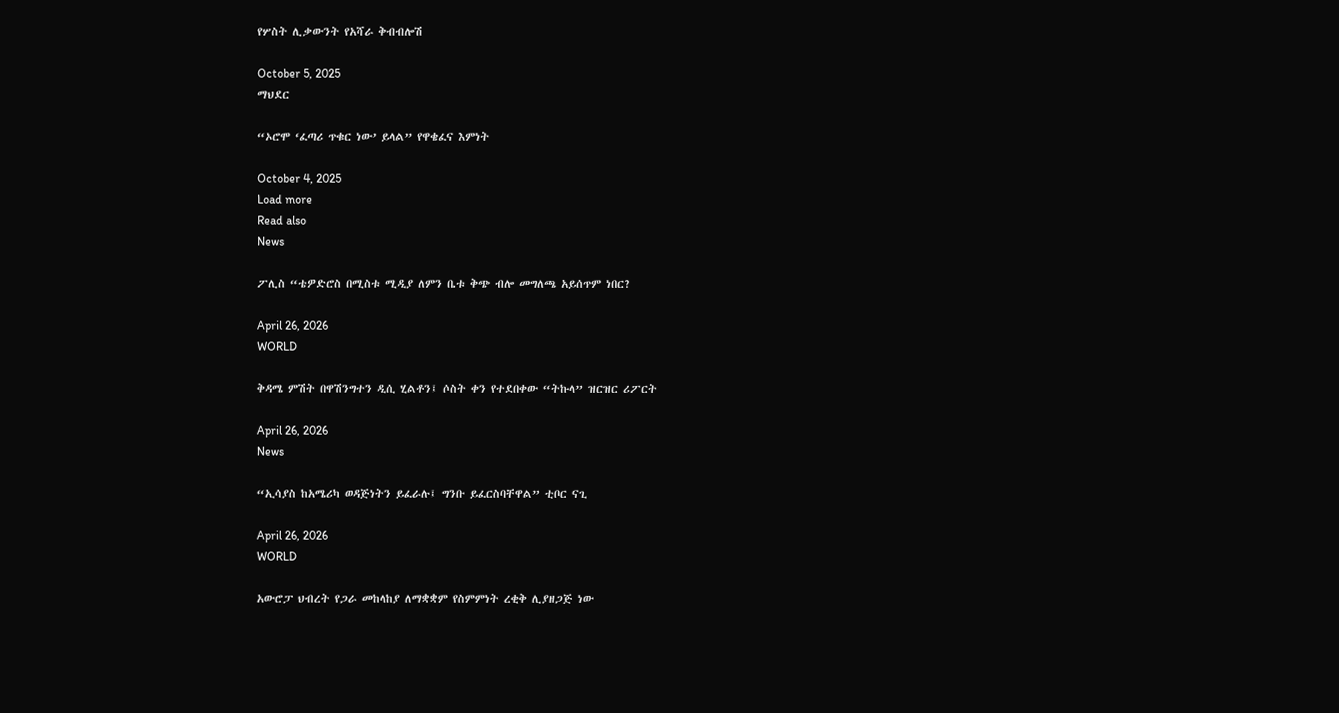የሦስት ሊቃውንት የአሻራ ቅብብሎሽ

October 5, 2025
ማህደር

“ኦሮሞ ‘ፈጣሪ ጥቁር ነው’ ይላል” የዋቄፈና እምነት

October 4, 2025
Load more
Read also
News

ፖሊስ “ቴዎድሮስ በሚስቱ ሚዲያ ለምን ቤቱ ቅጭ ብሎ መግለጫ አይሰጥም ነበር?

April 26, 2026
WORLD

ቅዳሜ ምሽት በዋሽንግተን ዲሲ ሂልቶን፤ ሶስት ቀን የተደበቀው “ትኩላ” ዝርዝር ሪፖርት

April 26, 2026
News

“ኢሳያስ ከአሜሪካ ወዳጅነትን ይፈራሉ፤ ግንቡ ይፈርስባቸዋል” ቲቦር ናጊ

April 26, 2026
WORLD

አውሮፓ ህብረት የጋራ መከላከያ ለማቋቋም የስምምነት ረቂቅ ሊያዘጋጅ ነው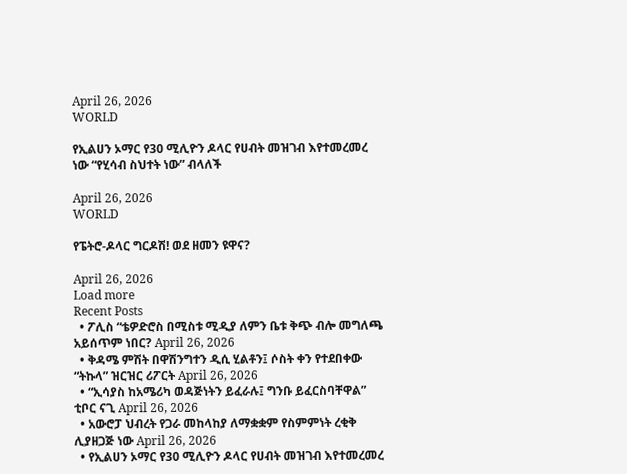April 26, 2026
WORLD

የኢልሀን ኦማር የ30 ሚሊዮን ዶላር የሀብት መዝገብ እየተመረመረ ነው “የሂሳብ ስህተት ነው” ብላለች

April 26, 2026
WORLD

የፔትሮ-ዶላር ግርዶሽ! ወደ ዘመን ዩዋና?

April 26, 2026
Load more
Recent Posts
  • ፖሊስ “ቴዎድሮስ በሚስቱ ሚዲያ ለምን ቤቱ ቅጭ ብሎ መግለጫ አይሰጥም ነበር? April 26, 2026
  • ቅዳሜ ምሽት በዋሽንግተን ዲሲ ሂልቶን፤ ሶስት ቀን የተደበቀው “ትኩላ” ዝርዝር ሪፖርት April 26, 2026
  • “ኢሳያስ ከአሜሪካ ወዳጅነትን ይፈራሉ፤ ግንቡ ይፈርስባቸዋል” ቲቦር ናጊ April 26, 2026
  • አውሮፓ ህብረት የጋራ መከላከያ ለማቋቋም የስምምነት ረቂቅ ሊያዘጋጅ ነው April 26, 2026
  • የኢልሀን ኦማር የ30 ሚሊዮን ዶላር የሀብት መዝገብ እየተመረመረ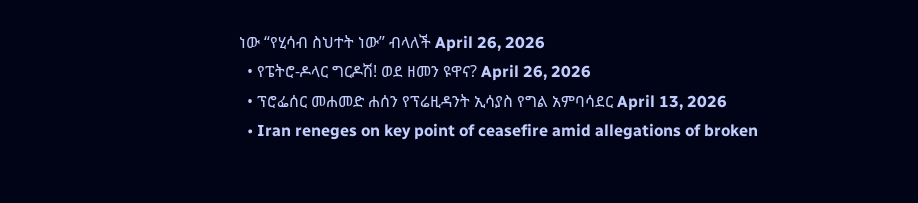ነው “የሂሳብ ስህተት ነው” ብላለች April 26, 2026
  • የፔትሮ-ዶላር ግርዶሽ! ወደ ዘመን ዩዋና? April 26, 2026
  • ፕሮፌሰር መሐመድ ሐሰን የፕሬዚዳንት ኢሳያስ የግል አምባሳደር April 13, 2026
  • Iran reneges on key point of ceasefire amid allegations of broken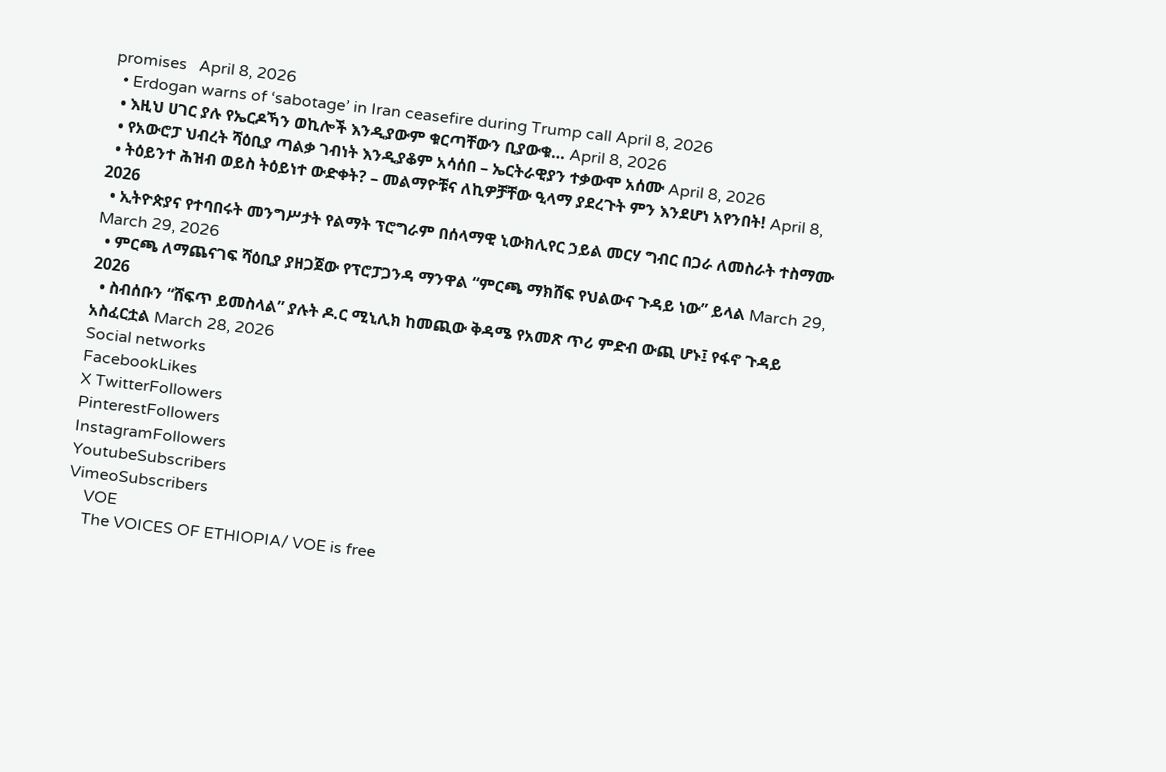promises   April 8, 2026
  • Erdogan warns of ‘sabotage’ in Iran ceasefire during Trump call April 8, 2026
  • እዚህ ሀገር ያሉ የኤርዶኻን ወኪሎች እንዲያውም ቁርጣቸውን ቢያውቁ… April 8, 2026
  • የአውሮፓ ህብረት ሻዕቢያ ጣልቃ ገብነት እንዲያቆም አሳሰበ – ኤርትራዊያን ተቃውሞ አሰሙ April 8, 2026
  • ትዕይንተ ሕዝብ ወይስ ትዕይነተ ውድቀት? – መልማዮቹና ለኪዎቻቸው ዒላማ ያደረጉት ምን እንደሆነ አየንበት! April 8, 2026
  • ኢትዮጵያና የተባበሩት መንግሥታት የልማት ፕሮግራም በሰላማዊ ኒውክሊየር ኃይል መርሃ ግብር በጋራ ለመስራት ተስማሙ March 29, 2026
  • ምርጫ ለማጨናገፍ ሻዕቢያ ያዘጋጀው የፕሮፓጋንዳ ማንዋል “ምርጫ ማክሸፍ የህልውና ጉዳይ ነው” ይላል March 29, 2026
  • ስብሰቡን “ሸፍጥ ይመስላል” ያሉት ዶ.ር ሚኒሊክ ከመጪው ቅዳሜ የአመጽ ጥሪ ምድብ ውጪ ሆኑ፤ የፋኖ ጉዳይ አስፈርቷል March 28, 2026
Social networks
FacebookLikes
X TwitterFollowers
PinterestFollowers
InstagramFollowers
YoutubeSubscribers
VimeoSubscribers
    VOE
    The VOICES OF ETHIOPIA/ VOE is free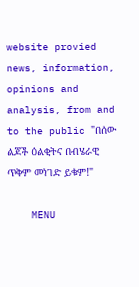website provied news, information, opinions and analysis, from and to the public "በሰው ልጆች ዕልቂትና በብሄራዊ ጥቅም መነገድ ይቁም!"

    MENU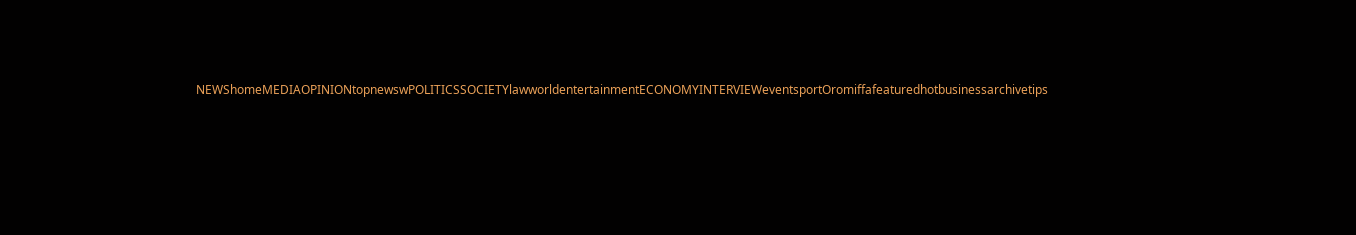NEWShomeMEDIAOPINIONtopnewswPOLITICSSOCIETYlawworldentertainmentECONOMYINTERVIEWeventsportOromiffafeaturedhotbusinessarchivetips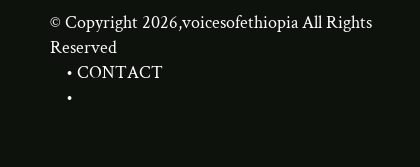© Copyright 2026,voicesofethiopia All Rights Reserved
    • CONTACT
    •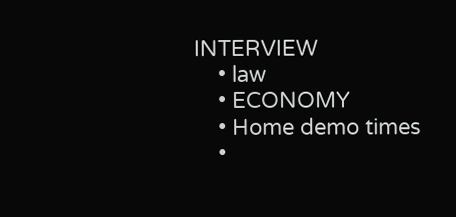INTERVIEW
    • law
    • ECONOMY
    • Home demo times
    •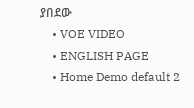ያበደው
    • VOE VIDEO
    • ENGLISH PAGE
    • Home Demo default 2